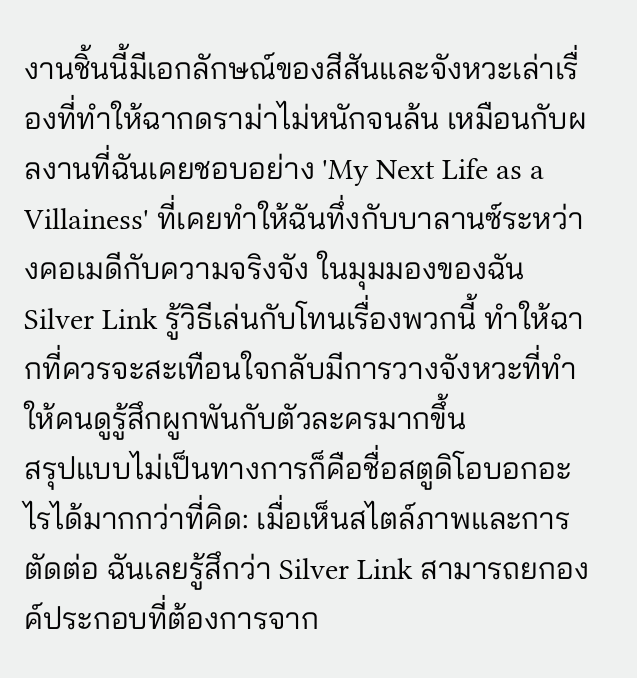งานชิ้นนี้มีเอกลักษณ์ของสีสันและจังหวะเล่าเรื่องที่ทำให้ฉากดราม่าไม่หนักจนล้น เหมือนกับผลงานที่ฉันเคยชอบอย่าง 'My Next Life as a Villainess' ที่เคยทำให้ฉันทึ่งกับบาลานซ์ระหว่างคอเมดีกับความจริงจัง ในมุมมองของฉัน Silver Link รู้วิธีเล่นกับโทนเรื่องพวกนี้ ทำให้ฉากที่ควรจะสะเทือนใจกลับมีการวางจังหวะที่ทำให้คนดูรู้สึกผูกพันกับตัวละครมากขึ้น
สรุปแบบไม่เป็นทางการก็คือชื่อสตูดิโอบอกอะไรได้มากกว่าที่คิด: เมื่อเห็นสไตล์ภาพและการตัดต่อ ฉันเลยรู้สึกว่า Silver Link สามารถยกองค์ประกอบที่ต้องการจาก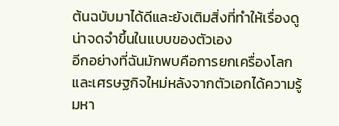ต้นฉบับมาได้ดีและยังเติมสิ่งที่ทำให้เรื่องดูน่าจดจำขึ้นในแบบของตัวเอง
อีกอย่างที่ฉันมักพบคือการยกเครื่องโลกและเศรษฐกิจใหม่หลังจากตัวเอกได้ความรู้มหา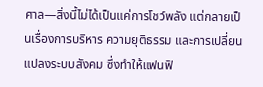ศาล—สิ่งนี้ไม่ได้เป็นแค่การโชว์พลัง แต่กลายเป็นเรื่องการบริหาร ความยุติธรรม และการเปลี่ยนแปลงระบบสังคม ซึ่งทำให้แฟนฟิ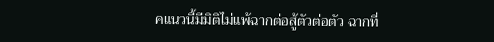คแนวนี้มีมิติไม่แพ้ฉากต่อสู้ตัวต่อตัว ฉากที่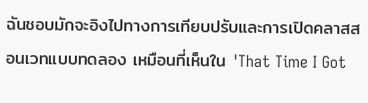ฉันชอบมักจะอิงไปทางการเทียบปรับและการเปิดคลาสสอนเวทแบบทดลอง เหมือนที่เห็นใน 'That Time I Got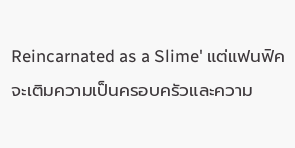Reincarnated as a Slime' แต่แฟนฟิคจะเติมความเป็นครอบครัวและความ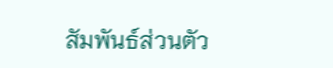สัมพันธ์ส่วนตัว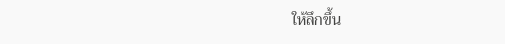ให้ลึกขึ้น